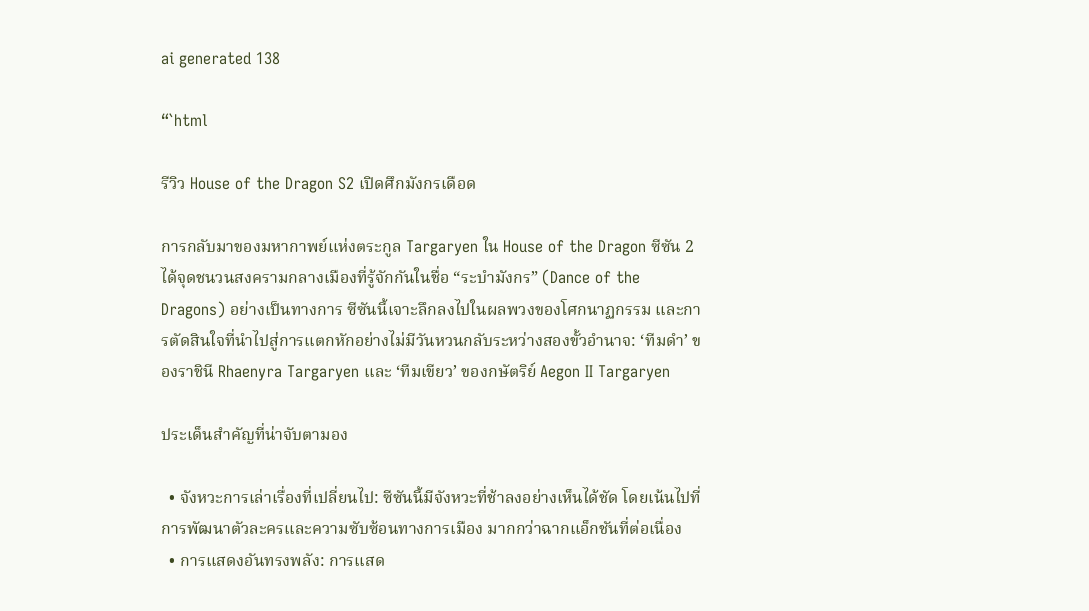ai generated 138

“`html

รีวิว House of the Dragon S2 เปิดศึกมังกรเดือด

การกลับมาของมหากาพย์แห่งตระกูล Targaryen ใน House of the Dragon ซีซัน 2 ได้จุดชนวนสงครามกลางเมืองที่รู้จักกันในชื่อ “ระบำมังกร” (Dance of the Dragons) อย่างเป็นทางการ ซีซันนี้เจาะลึกลงไปในผลพวงของโศกนาฏกรรม และการตัดสินใจที่นำไปสู่การแตกหักอย่างไม่มีวันหวนกลับระหว่างสองขั้วอำนาจ: ‘ทีมดำ’ ของราชินี Rhaenyra Targaryen และ ‘ทีมเขียว’ ของกษัตริย์ Aegon II Targaryen

ประเด็นสำคัญที่น่าจับตามอง

  • จังหวะการเล่าเรื่องที่เปลี่ยนไป: ซีซันนี้มีจังหวะที่ช้าลงอย่างเห็นได้ชัด โดยเน้นไปที่การพัฒนาตัวละครและความซับซ้อนทางการเมือง มากกว่าฉากแอ็กชันที่ต่อเนื่อง
  • การแสดงอันทรงพลัง: การแสด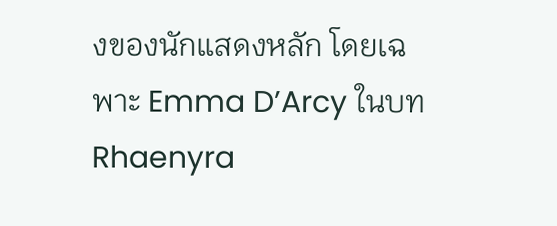งของนักแสดงหลัก โดยเฉพาะ Emma D’Arcy ในบท Rhaenyra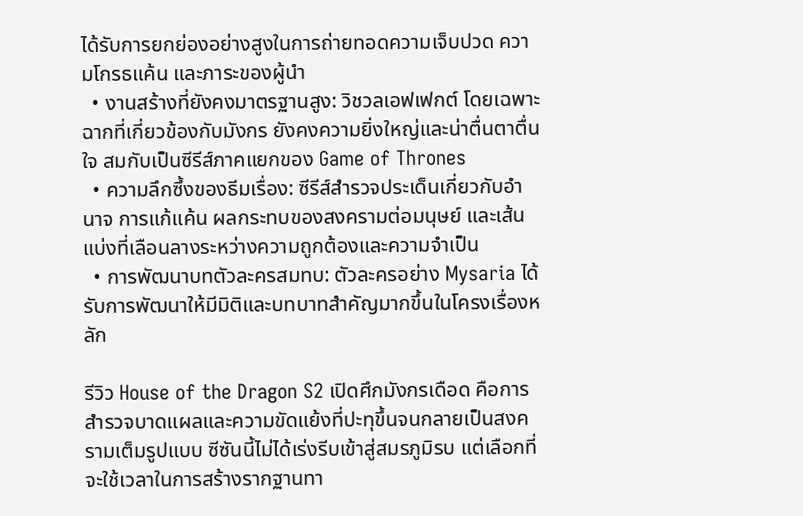ได้รับการยกย่องอย่างสูงในการถ่ายทอดความเจ็บปวด ความโกรธแค้น และภาระของผู้นำ
  • งานสร้างที่ยังคงมาตรฐานสูง: วิชวลเอฟเฟกต์ โดยเฉพาะฉากที่เกี่ยวข้องกับมังกร ยังคงความยิ่งใหญ่และน่าตื่นตาตื่นใจ สมกับเป็นซีรีส์ภาคแยกของ Game of Thrones
  • ความลึกซึ้งของธีมเรื่อง: ซีรีส์สำรวจประเด็นเกี่ยวกับอำนาจ การแก้แค้น ผลกระทบของสงครามต่อมนุษย์ และเส้นแบ่งที่เลือนลางระหว่างความถูกต้องและความจำเป็น
  • การพัฒนาบทตัวละครสมทบ: ตัวละครอย่าง Mysaria ได้รับการพัฒนาให้มีมิติและบทบาทสำคัญมากขึ้นในโครงเรื่องหลัก

รีวิว House of the Dragon S2 เปิดศึกมังกรเดือด คือการสำรวจบาดแผลและความขัดแย้งที่ปะทุขึ้นจนกลายเป็นสงครามเต็มรูปแบบ ซีซันนี้ไม่ได้เร่งรีบเข้าสู่สมรภูมิรบ แต่เลือกที่จะใช้เวลาในการสร้างรากฐานทา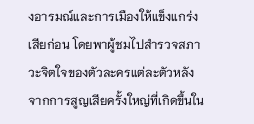งอารมณ์และการเมืองให้แข็งแกร่งเสียก่อน โดยพาผู้ชมไปสำรวจสภาวะจิตใจของตัวละครแต่ละตัวหลังจากการสูญเสียครั้งใหญ่ที่เกิดขึ้นใน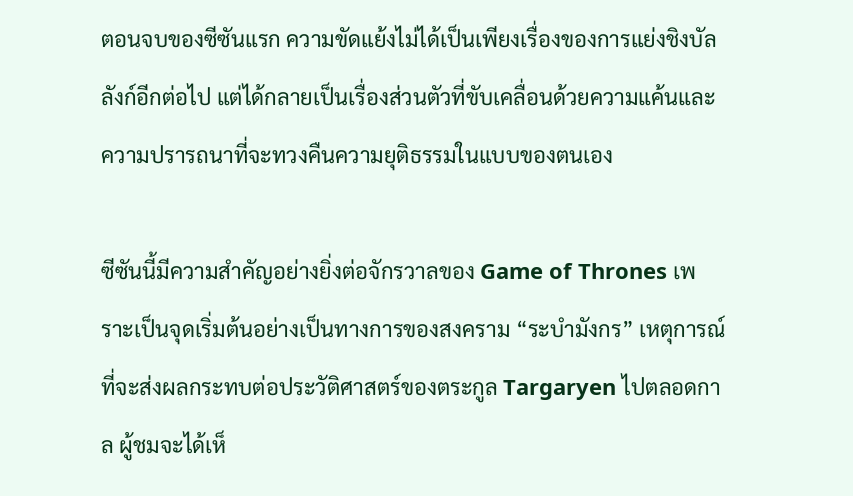ตอนจบของซีซันแรก ความขัดแย้งไม่ได้เป็นเพียงเรื่องของการแย่งชิงบัลลังก์อีกต่อไป แต่ได้กลายเป็นเรื่องส่วนตัวที่ขับเคลื่อนด้วยความแค้นและความปรารถนาที่จะทวงคืนความยุติธรรมในแบบของตนเอง

ซีซันนี้มีความสำคัญอย่างยิ่งต่อจักรวาลของ Game of Thrones เพราะเป็นจุดเริ่มต้นอย่างเป็นทางการของสงคราม “ระบำมังกร” เหตุการณ์ที่จะส่งผลกระทบต่อประวัติศาสตร์ของตระกูล Targaryen ไปตลอดกาล ผู้ชมจะได้เห็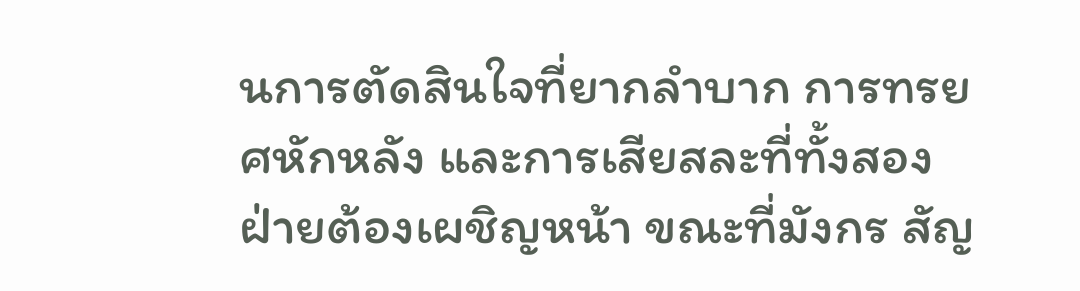นการตัดสินใจที่ยากลำบาก การทรยศหักหลัง และการเสียสละที่ทั้งสองฝ่ายต้องเผชิญหน้า ขณะที่มังกร สัญ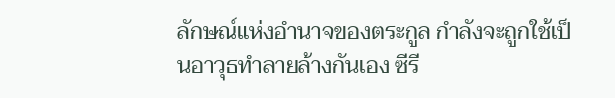ลักษณ์แห่งอำนาจของตระกูล กำลังจะถูกใช้เป็นอาวุธทำลายล้างกันเอง ซีรี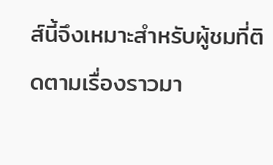ส์นี้จึงเหมาะสำหรับผู้ชมที่ติดตามเรื่องราวมา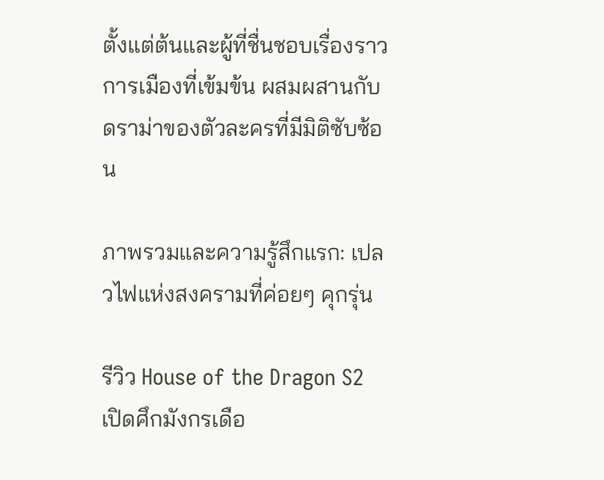ตั้งแต่ต้นและผู้ที่ชื่นชอบเรื่องราวการเมืองที่เข้มข้น ผสมผสานกับดราม่าของตัวละครที่มีมิติซับซ้อน

ภาพรวมและความรู้สึกแรก: เปลวไฟแห่งสงครามที่ค่อยๆ คุกรุ่น

รีวิว House of the Dragon S2 เปิดศึกมังกรเดือ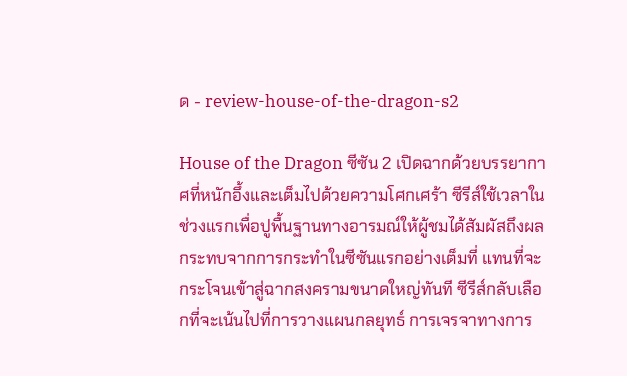ด - review-house-of-the-dragon-s2

House of the Dragon ซีซัน 2 เปิดฉากด้วยบรรยากาศที่หนักอึ้งและเต็มไปด้วยความโศกเศร้า ซีรีส์ใช้เวลาในช่วงแรกเพื่อปูพื้นฐานทางอารมณ์ให้ผู้ชมได้สัมผัสถึงผลกระทบจากการกระทำในซีซันแรกอย่างเต็มที่ แทนที่จะกระโจนเข้าสู่ฉากสงครามขนาดใหญ่ทันที ซีรีส์กลับเลือกที่จะเน้นไปที่การวางแผนกลยุทธ์ การเจรจาทางการ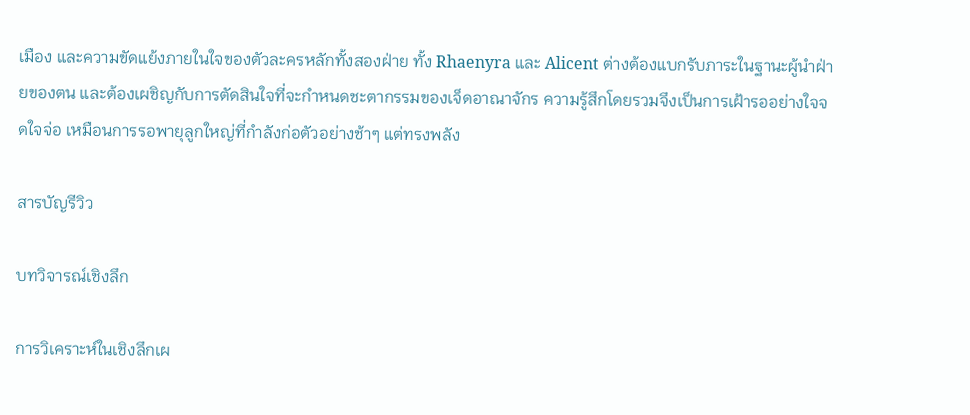เมือง และความขัดแย้งภายในใจของตัวละครหลักทั้งสองฝ่าย ทั้ง Rhaenyra และ Alicent ต่างต้องแบกรับภาระในฐานะผู้นำฝ่ายของตน และต้องเผชิญกับการตัดสินใจที่จะกำหนดชะตากรรมของเจ็ดอาณาจักร ความรู้สึกโดยรวมจึงเป็นการเฝ้ารออย่างใจจดใจจ่อ เหมือนการรอพายุลูกใหญ่ที่กำลังก่อตัวอย่างช้าๆ แต่ทรงพลัง

สารบัญรีวิว

บทวิจารณ์เชิงลึก

การวิเคราะห์ในเชิงลึกเผ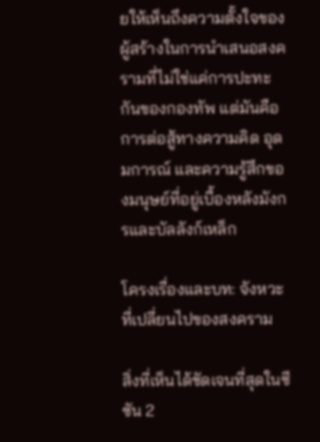ยให้เห็นถึงความตั้งใจของผู้สร้างในการนำเสนอสงครามที่ไม่ใช่แค่การปะทะกันของกองทัพ แต่มันคือการต่อสู้ทางความคิด อุดมการณ์ และความรู้สึกของมนุษย์ที่อยู่เบื้องหลังมังกรและบัลลังก์เหล็ก

โครงเรื่องและบท: จังหวะที่เปลี่ยนไปของสงคราม

สิ่งที่เห็นได้ชัดเจนที่สุดในซีซัน 2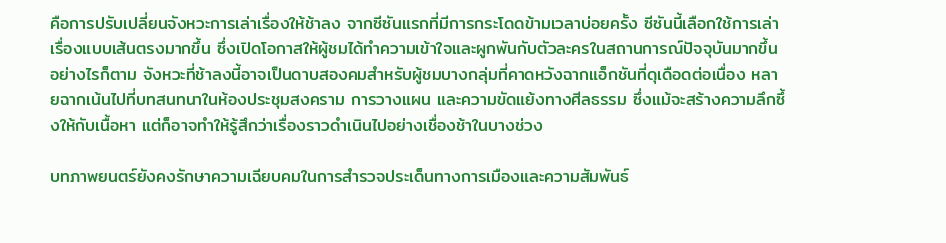คือการปรับเปลี่ยนจังหวะการเล่าเรื่องให้ช้าลง จากซีซันแรกที่มีการกระโดดข้ามเวลาบ่อยครั้ง ซีซันนี้เลือกใช้การเล่าเรื่องแบบเส้นตรงมากขึ้น ซึ่งเปิดโอกาสให้ผู้ชมได้ทำความเข้าใจและผูกพันกับตัวละครในสถานการณ์ปัจจุบันมากขึ้น อย่างไรก็ตาม จังหวะที่ช้าลงนี้อาจเป็นดาบสองคมสำหรับผู้ชมบางกลุ่มที่คาดหวังฉากแอ็กชันที่ดุเดือดต่อเนื่อง หลายฉากเน้นไปที่บทสนทนาในห้องประชุมสงคราม การวางแผน และความขัดแย้งทางศีลธรรม ซึ่งแม้จะสร้างความลึกซึ้งให้กับเนื้อหา แต่ก็อาจทำให้รู้สึกว่าเรื่องราวดำเนินไปอย่างเชื่องช้าในบางช่วง

บทภาพยนตร์ยังคงรักษาความเฉียบคมในการสำรวจประเด็นทางการเมืองและความสัมพันธ์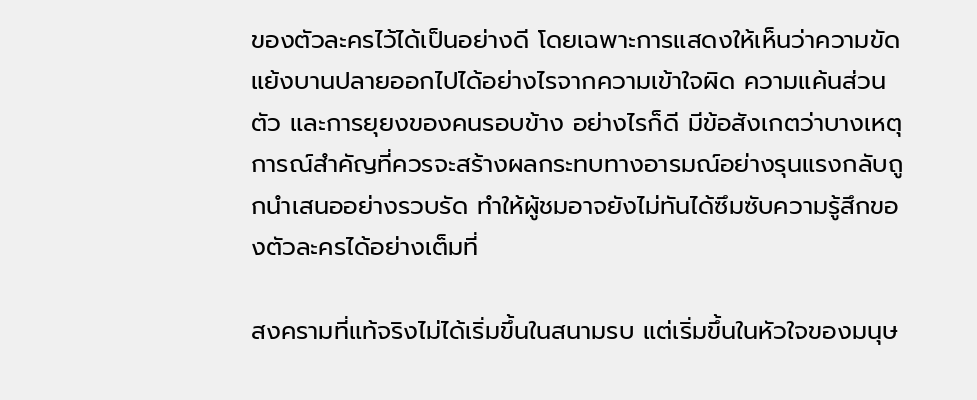ของตัวละครไว้ได้เป็นอย่างดี โดยเฉพาะการแสดงให้เห็นว่าความขัดแย้งบานปลายออกไปได้อย่างไรจากความเข้าใจผิด ความแค้นส่วนตัว และการยุยงของคนรอบข้าง อย่างไรก็ดี มีข้อสังเกตว่าบางเหตุการณ์สำคัญที่ควรจะสร้างผลกระทบทางอารมณ์อย่างรุนแรงกลับถูกนำเสนออย่างรวบรัด ทำให้ผู้ชมอาจยังไม่ทันได้ซึมซับความรู้สึกของตัวละครได้อย่างเต็มที่

สงครามที่แท้จริงไม่ได้เริ่มขึ้นในสนามรบ แต่เริ่มขึ้นในหัวใจของมนุษ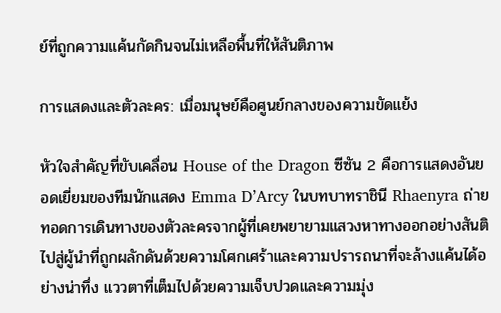ย์ที่ถูกความแค้นกัดกินจนไม่เหลือพื้นที่ให้สันติภาพ

การแสดงและตัวละคร: เมื่อมนุษย์คือศูนย์กลางของความขัดแย้ง

หัวใจสำคัญที่ขับเคลื่อน House of the Dragon ซีซัน 2 คือการแสดงอันยอดเยี่ยมของทีมนักแสดง Emma D’Arcy ในบทบาทราชินี Rhaenyra ถ่ายทอดการเดินทางของตัวละครจากผู้ที่เคยพยายามแสวงหาทางออกอย่างสันติ ไปสู่ผู้นำที่ถูกผลักดันด้วยความโศกเศร้าและความปรารถนาที่จะล้างแค้นได้อย่างน่าทึ่ง แววตาที่เต็มไปด้วยความเจ็บปวดและความมุ่ง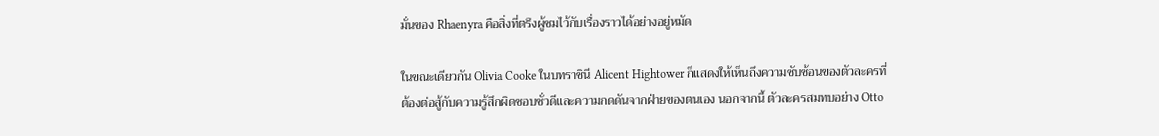มั่นของ Rhaenyra คือสิ่งที่ตรึงผู้ชมไว้กับเรื่องราวได้อย่างอยู่หมัด

ในขณะเดียวกัน Olivia Cooke ในบทราชินี Alicent Hightower ก็แสดงให้เห็นถึงความซับซ้อนของตัวละครที่ต้องต่อสู้กับความรู้สึกผิดชอบชั่วดีและความกดดันจากฝ่ายของตนเอง นอกจากนี้ ตัวละครสมทบอย่าง Otto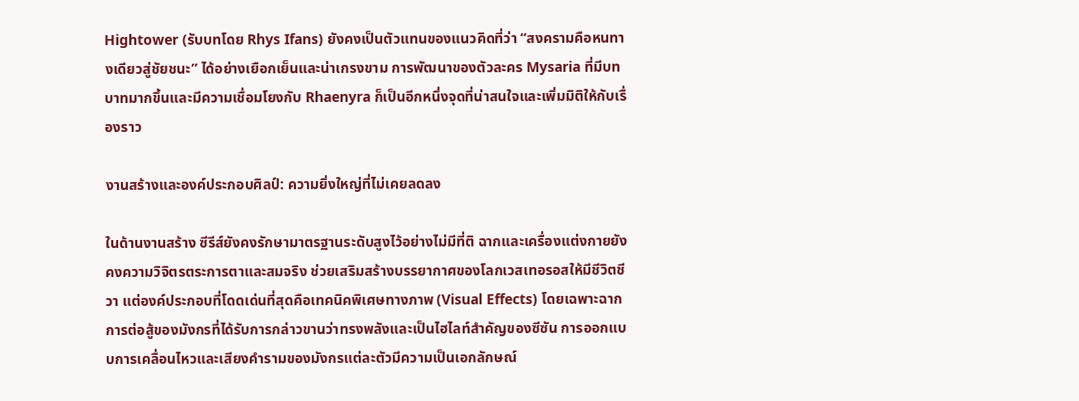Hightower (รับบทโดย Rhys Ifans) ยังคงเป็นตัวแทนของแนวคิดที่ว่า “สงครามคือหนทางเดียวสู่ชัยชนะ” ได้อย่างเยือกเย็นและน่าเกรงขาม การพัฒนาของตัวละคร Mysaria ที่มีบทบาทมากขึ้นและมีความเชื่อมโยงกับ Rhaenyra ก็เป็นอีกหนึ่งจุดที่น่าสนใจและเพิ่มมิติให้กับเรื่องราว

งานสร้างและองค์ประกอบศิลป์: ความยิ่งใหญ่ที่ไม่เคยลดลง

ในด้านงานสร้าง ซีรีส์ยังคงรักษามาตรฐานระดับสูงไว้อย่างไม่มีที่ติ ฉากและเครื่องแต่งกายยังคงความวิจิตรตระการตาและสมจริง ช่วยเสริมสร้างบรรยากาศของโลกเวสเทอรอสให้มีชีวิตชีวา แต่องค์ประกอบที่โดดเด่นที่สุดคือเทคนิคพิเศษทางภาพ (Visual Effects) โดยเฉพาะฉากการต่อสู้ของมังกรที่ได้รับการกล่าวขานว่าทรงพลังและเป็นไฮไลท์สำคัญของซีซัน การออกแบบการเคลื่อนไหวและเสียงคำรามของมังกรแต่ละตัวมีความเป็นเอกลักษณ์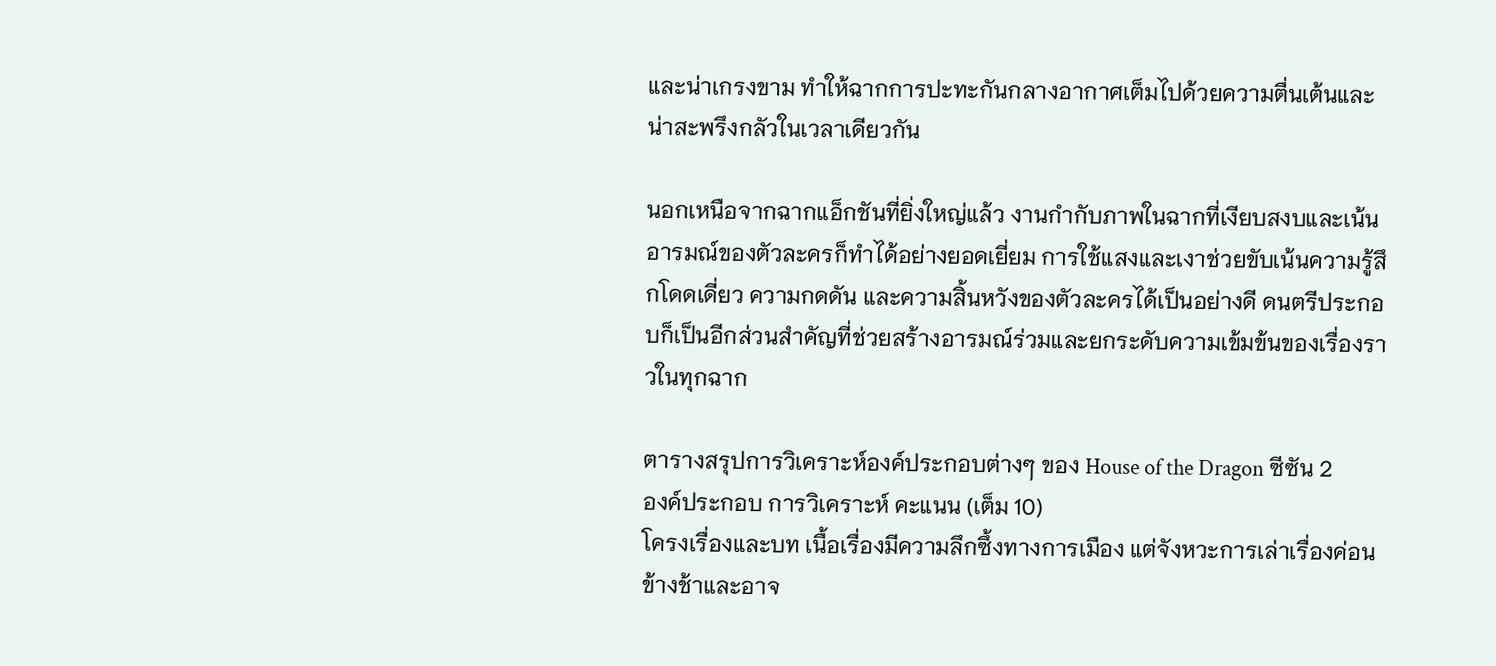และน่าเกรงขาม ทำให้ฉากการปะทะกันกลางอากาศเต็มไปด้วยความตื่นเต้นและน่าสะพรึงกลัวในเวลาเดียวกัน

นอกเหนือจากฉากแอ็กชันที่ยิ่งใหญ่แล้ว งานกำกับภาพในฉากที่เงียบสงบและเน้นอารมณ์ของตัวละครก็ทำได้อย่างยอดเยี่ยม การใช้แสงและเงาช่วยขับเน้นความรู้สึกโดดเดี่ยว ความกดดัน และความสิ้นหวังของตัวละครได้เป็นอย่างดี ดนตรีประกอบก็เป็นอีกส่วนสำคัญที่ช่วยสร้างอารมณ์ร่วมและยกระดับความเข้มข้นของเรื่องราวในทุกฉาก

ตารางสรุปการวิเคราะห์องค์ประกอบต่างๆ ของ House of the Dragon ซีซัน 2
องค์ประกอบ การวิเคราะห์ คะแนน (เต็ม 10)
โครงเรื่องและบท เนื้อเรื่องมีความลึกซึ้งทางการเมือง แต่จังหวะการเล่าเรื่องค่อนข้างช้าและอาจ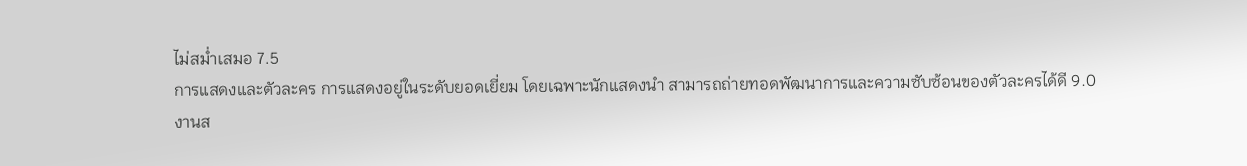ไม่สม่ำเสมอ 7.5
การแสดงและตัวละคร การแสดงอยู่ในระดับยอดเยี่ยม โดยเฉพาะนักแสดงนำ สามารถถ่ายทอดพัฒนาการและความซับซ้อนของตัวละครได้ดี 9.0
งานส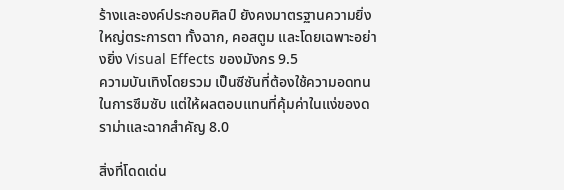ร้างและองค์ประกอบศิลป์ ยังคงมาตรฐานความยิ่งใหญ่ตระการตา ทั้งฉาก, คอสตูม และโดยเฉพาะอย่างยิ่ง Visual Effects ของมังกร 9.5
ความบันเทิงโดยรวม เป็นซีซันที่ต้องใช้ความอดทนในการซึมซับ แต่ให้ผลตอบแทนที่คุ้มค่าในแง่ของดราม่าและฉากสำคัญ 8.0

สิ่งที่โดดเด่น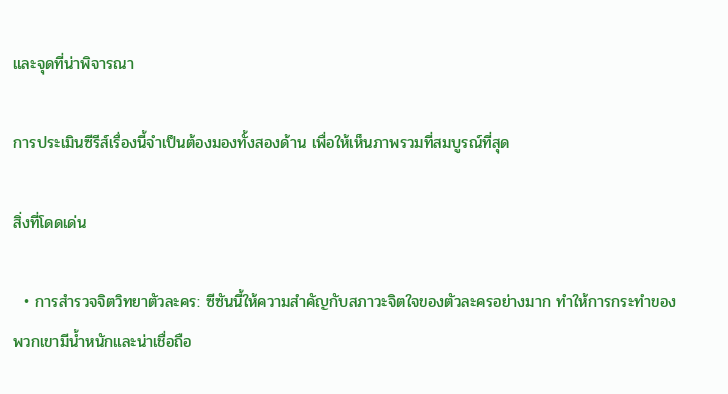และจุดที่น่าพิจารณา

การประเมินซีรีส์เรื่องนี้จำเป็นต้องมองทั้งสองด้าน เพื่อให้เห็นภาพรวมที่สมบูรณ์ที่สุด

สิ่งที่โดดเด่น

  • การสำรวจจิตวิทยาตัวละคร: ซีซันนี้ให้ความสำคัญกับสภาวะจิตใจของตัวละครอย่างมาก ทำให้การกระทำของพวกเขามีน้ำหนักและน่าเชื่อถือ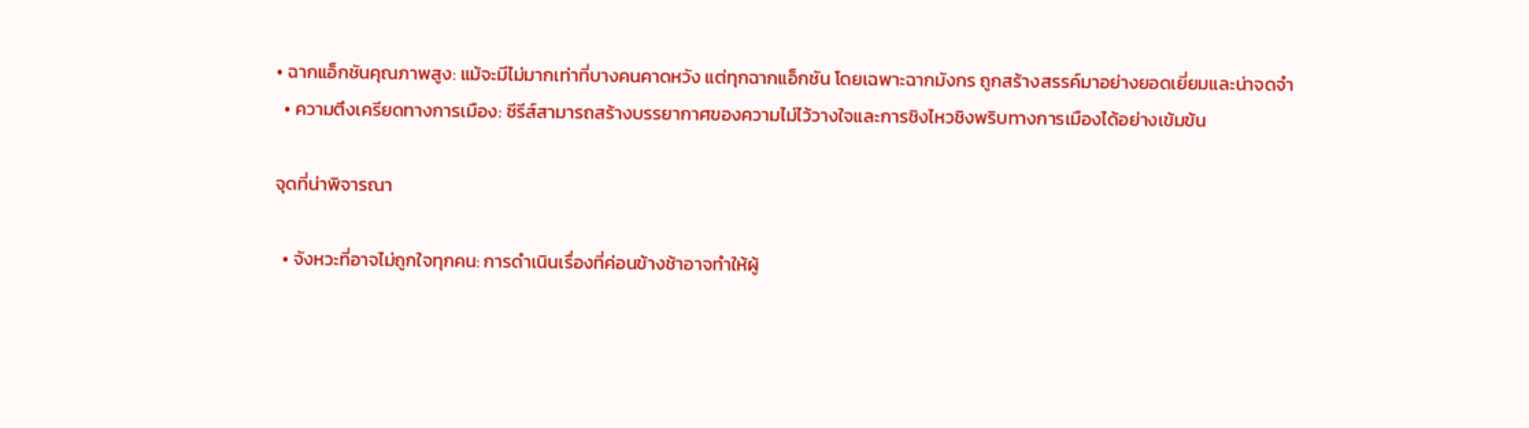• ฉากแอ็กชันคุณภาพสูง: แม้จะมีไม่มากเท่าที่บางคนคาดหวัง แต่ทุกฉากแอ็กชัน โดยเฉพาะฉากมังกร ถูกสร้างสรรค์มาอย่างยอดเยี่ยมและน่าจดจำ
  • ความตึงเครียดทางการเมือง: ซีรีส์สามารถสร้างบรรยากาศของความไม่ไว้วางใจและการชิงไหวชิงพริบทางการเมืองได้อย่างเข้มข้น

จุดที่น่าพิจารณา

  • จังหวะที่อาจไม่ถูกใจทุกคน: การดำเนินเรื่องที่ค่อนข้างช้าอาจทำให้ผู้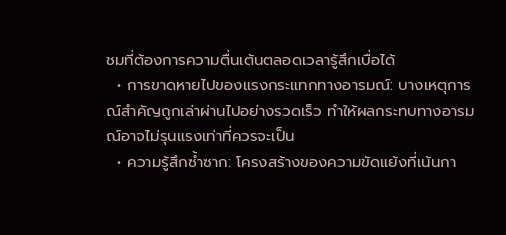ชมที่ต้องการความตื่นเต้นตลอดเวลารู้สึกเบื่อได้
  • การขาดหายไปของแรงกระแทกทางอารมณ์: บางเหตุการณ์สำคัญถูกเล่าผ่านไปอย่างรวดเร็ว ทำให้ผลกระทบทางอารมณ์อาจไม่รุนแรงเท่าที่ควรจะเป็น
  • ความรู้สึกซ้ำซาก: โครงสร้างของความขัดแย้งที่เน้นกา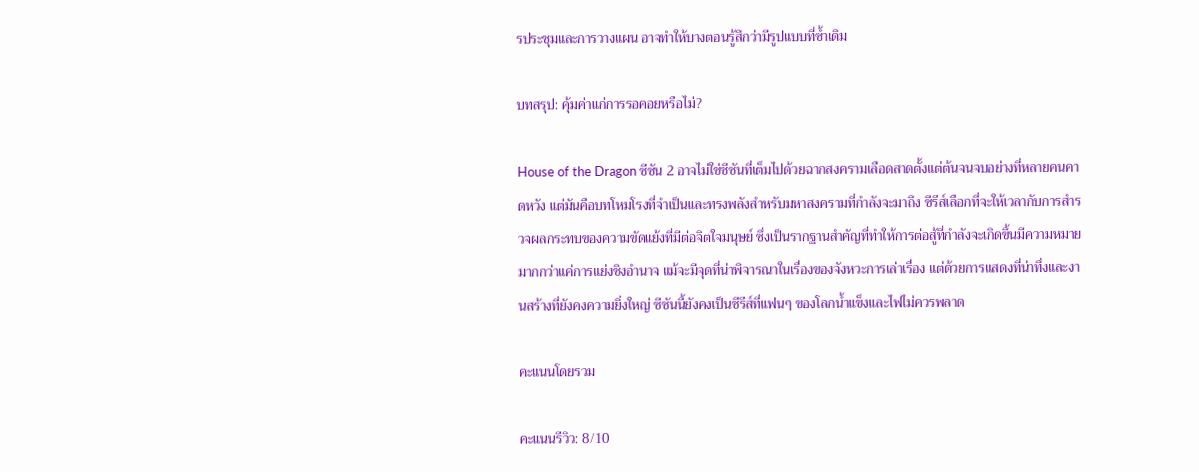รประชุมและการวางแผน อาจทำให้บางตอนรู้สึกว่ามีรูปแบบที่ซ้ำเดิม

บทสรุป: คุ้มค่าแก่การรอคอยหรือไม่?

House of the Dragon ซีซัน 2 อาจไม่ใช่ซีซันที่เต็มไปด้วยฉากสงครามเลือดสาดตั้งแต่ต้นจนจบอย่างที่หลายคนคาดหวัง แต่มันคือบทโหมโรงที่จำเป็นและทรงพลังสำหรับมหาสงครามที่กำลังจะมาถึง ซีรีส์เลือกที่จะให้เวลากับการสำรวจผลกระทบของความขัดแย้งที่มีต่อจิตใจมนุษย์ ซึ่งเป็นรากฐานสำคัญที่ทำให้การต่อสู้ที่กำลังจะเกิดขึ้นมีความหมายมากกว่าแค่การแย่งชิงอำนาจ แม้จะมีจุดที่น่าพิจารณาในเรื่องของจังหวะการเล่าเรื่อง แต่ด้วยการแสดงที่น่าทึ่งและงานสร้างที่ยังคงความยิ่งใหญ่ ซีซันนี้ยังคงเป็นซีรีส์ที่แฟนๆ ของโลกน้ำแข็งและไฟไม่ควรพลาด

คะแนนโดยรวม

คะแนนรีวิว: 8/10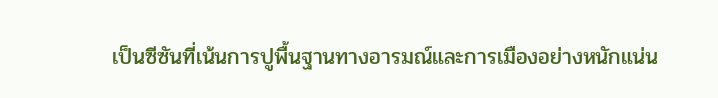เป็นซีซันที่เน้นการปูพื้นฐานทางอารมณ์และการเมืองอย่างหนักแน่น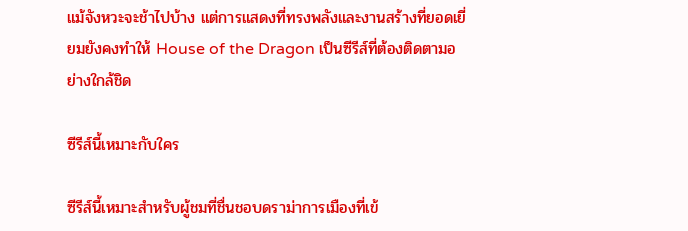แม้จังหวะจะช้าไปบ้าง แต่การแสดงที่ทรงพลังและงานสร้างที่ยอดเยี่ยมยังคงทำให้ House of the Dragon เป็นซีรีส์ที่ต้องติดตามอย่างใกล้ชิด

ซีรีส์นี้เหมาะกับใคร

ซีรีส์นี้เหมาะสำหรับผู้ชมที่ชื่นชอบดราม่าการเมืองที่เข้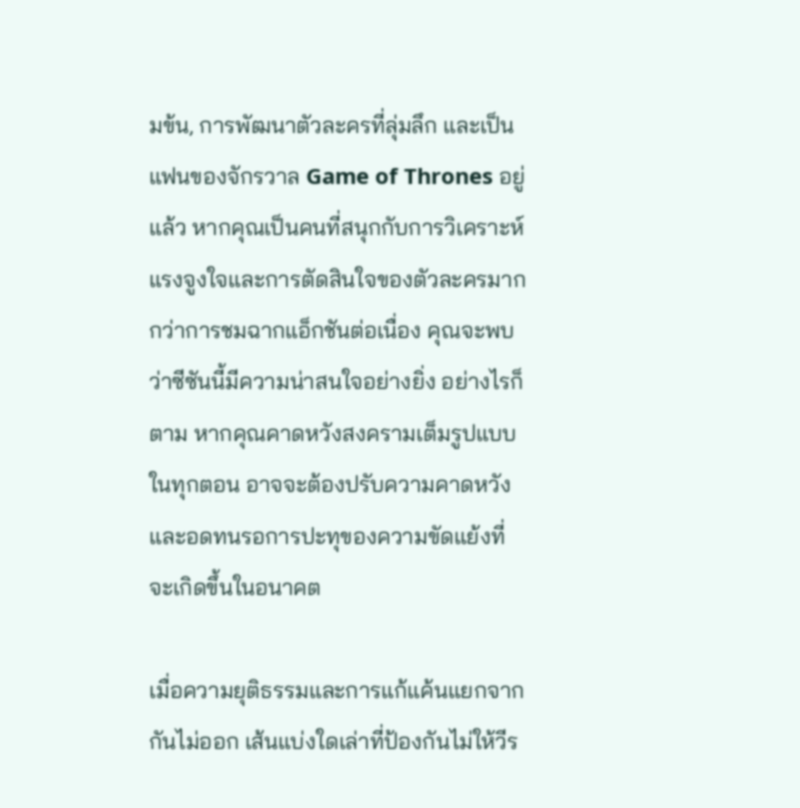มข้น, การพัฒนาตัวละครที่ลุ่มลึก และเป็นแฟนของจักรวาล Game of Thrones อยู่แล้ว หากคุณเป็นคนที่สนุกกับการวิเคราะห์แรงจูงใจและการตัดสินใจของตัวละครมากกว่าการชมฉากแอ็กชันต่อเนื่อง คุณจะพบว่าซีซันนี้มีความน่าสนใจอย่างยิ่ง อย่างไรก็ตาม หากคุณคาดหวังสงครามเต็มรูปแบบในทุกตอน อาจจะต้องปรับความคาดหวังและอดทนรอการปะทุของความขัดแย้งที่จะเกิดขึ้นในอนาคต

เมื่อความยุติธรรมและการแก้แค้นแยกจากกันไม่ออก เส้นแบ่งใดเล่าที่ป้องกันไม่ให้วีร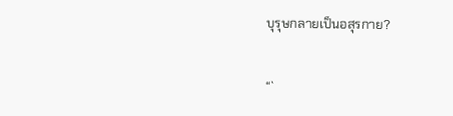บุรุษกลายเป็นอสุรกาย?

“`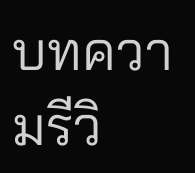บทความรีวิ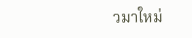วมาใหม่